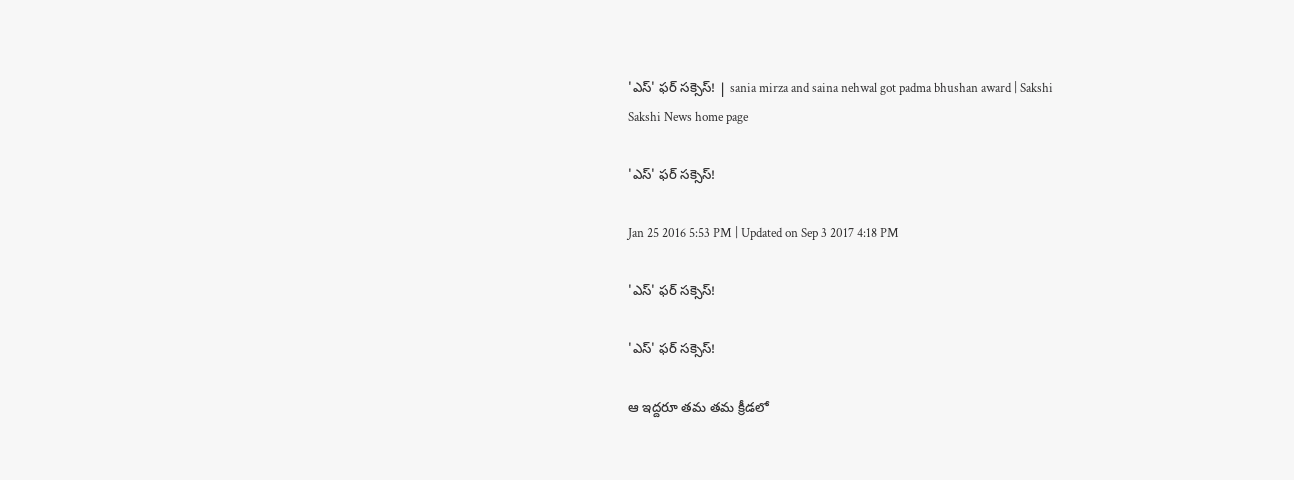'ఎస్' ఫర్ సక్సెస్! | sania mirza and saina nehwal got padma bhushan award | Sakshi
Sakshi News home page

'ఎస్' ఫర్ సక్సెస్!

Jan 25 2016 5:53 PM | Updated on Sep 3 2017 4:18 PM

'ఎస్' ఫర్ సక్సెస్!

'ఎస్' ఫర్ సక్సెస్!

ఆ ఇద్దరూ తమ తమ క్రీడలో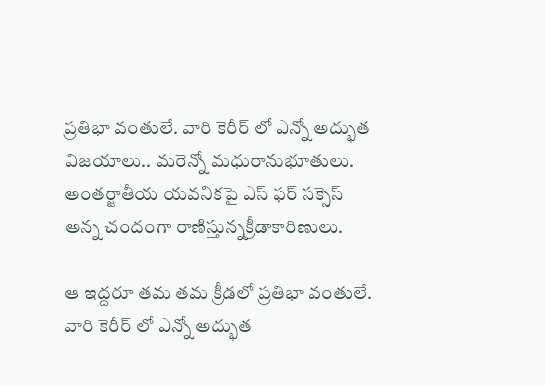ప్రతిభా వంతులే. వారి కెరీర్ లో ఎన్నో అద్భుత విజయాలు.. మరెన్నో మధురానుభూతులు. అంతర్జాతీయ యవనికపై ఎస్ ఫర్ సక్సెస్ అన్న చందంగా రాణిస్తున్నక్రీడాకారిణులు.

ఆ ఇద్దరూ తమ తమ క్రీడలో ప్రతిభా వంతులే. వారి కెరీర్ లో ఎన్నో అద్భుత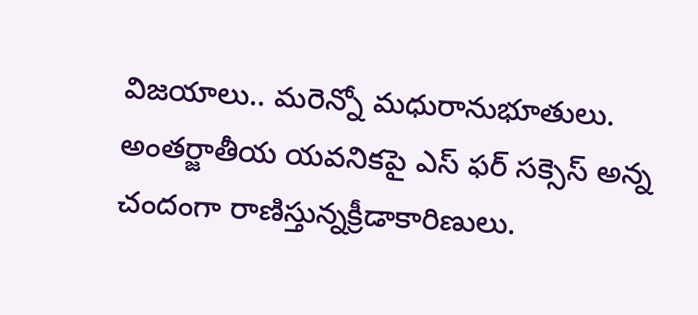విజయాలు.. మరెన్నో మధురానుభూతులు. అంతర్జాతీయ యవనికపై ఎస్ ఫర్ సక్సెస్ అన్న చందంగా రాణిస్తున్నక్రీడాకారిణులు.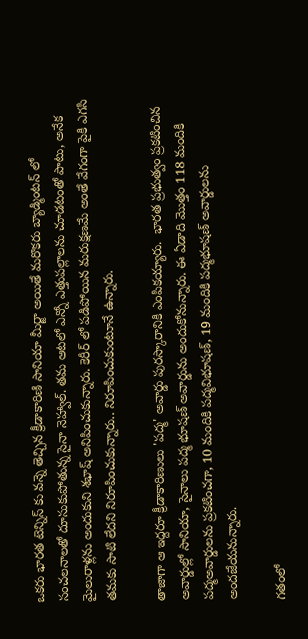ఒకరు భారత టెన్నిస్ కు వన్నె తెచ్చిన క్రీడాకారిణి సానియా మీర్జా అయితే మరొకరు బ్యాడ్మింటన్ లో సంచలనాలతో దూసుకుపోతున్న సైనా నెహ్వాల్. తమ ఆటలో ఎన్నో ఎత్తుపల్లాలను చూడటంతో పాటు, అనేక మైలురాళ్లను అందుకుని శభాష్ అనిపించుకున్నారు. కెరీర్ లో పడిపోయిన మరుక్షణమే అంతే వేగంగా పైకి ఎగసి తమకు సాటి లేదని నిరూపించుకున్నారు.. నిరూపించుకుంటూనే ఉన్నారు.

తాజాగా ఆ ఇద్దరూ క్రీడాకారిణులు 'పద్మ' అవార్డు పురస్కారానికి ఎంపికయ్యారు.  భారత ప్రభుత్వం ప్రకటించిన అవార్డుల్లో సానియా, సైనాలు పద్మ భూషణ్ అవార్డును అందుకోనున్నారు. ఈ ఏడాది మొత్తం 118 మందికి పద్మఅవార్డులను ప్రకటించగా, 10 మందికి పద్మవిభూషణ్, 19 మందికి పద్మభూషణ్ అవార్డులను అందజేయనున్నారు.

గతంలో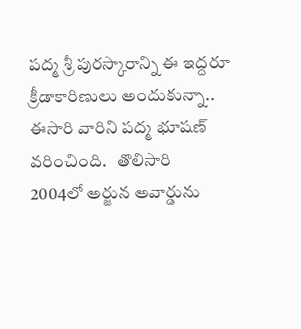పద్మ శ్రీ పురస్కారాన్ని ఈ ఇద్దరూ క్రీడాకారిణులు అందుకున్నా.. ఈసారి వారిని పద్మ భూషణ్ వరించింది.   తొలిసారి  2004లో అర్జున అవార్డును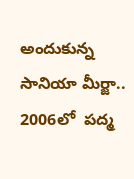అందుకున్న సానియా మీర్జా.. 2006లో  పద్మ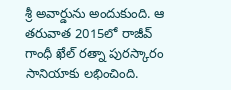శ్రీ అవార్డును అందుకుంది. ఆ తరువాత 2015లో రాజీవ్ గాంధీ ఖేల్ రత్నా పురస్కారం సానియాకు లభించింది.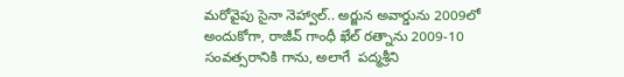మరోవైపు సైనా నెహ్వాల్.. అర్జున అవార్డును 2009లో అందుకోగా, రాజీవ్ గాంధీ ఖేల్ రత్నాను 2009-10 సంవత్సరానికి గాను, అలాగే  పద్మశ్రీని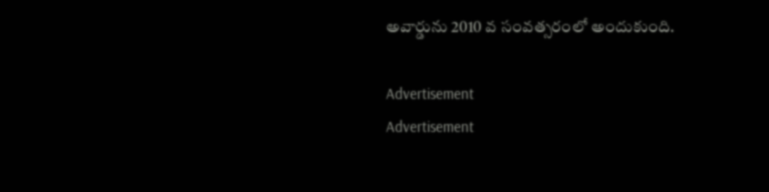అవార్డును 2010 వ సంవత్సరంలో అందుకుంది.

Advertisement
Advertisement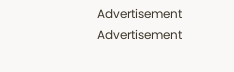Advertisement
Advertisement